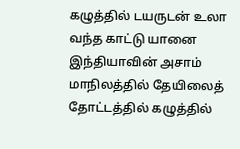கழுத்தில் டயருடன் உலா வந்த காட்டு யானை
இந்தியாவின் அசாம் மாநிலத்தில் தேயிலைத் தோட்டத்தில் கழுத்தில்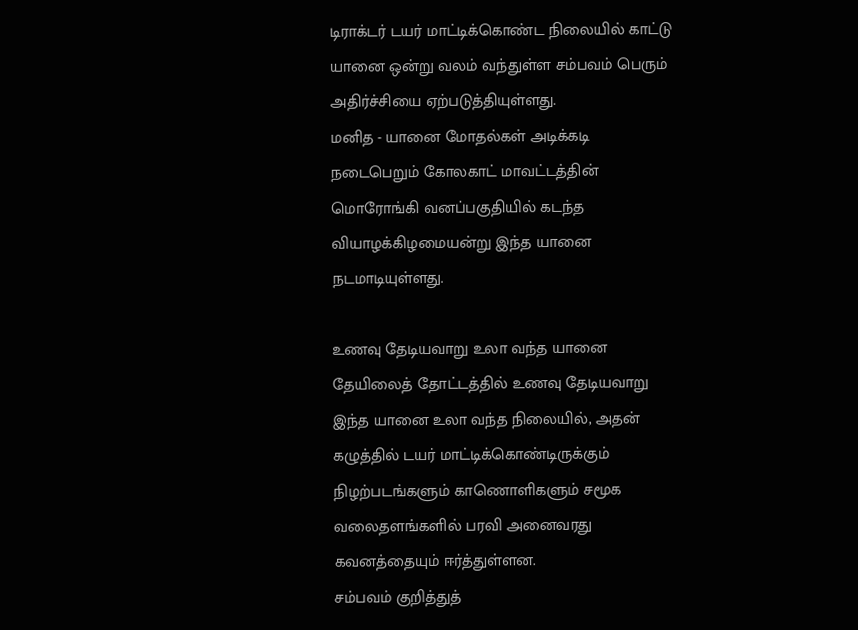டிராக்டர் டயர் மாட்டிக்கொண்ட நிலையில் காட்டு யானை ஒன்று வலம் வந்துள்ள சம்பவம் பெரும் அதிர்ச்சியை ஏற்படுத்தியுள்ளது.
மனித - யானை மோதல்கள் அடிக்கடி நடைபெறும் கோலகாட் மாவட்டத்தின் மொரோங்கி வனப்பகுதியில் கடந்த வியாழக்கிழமையன்று இந்த யானை நடமாடியுள்ளது.

உணவு தேடியவாறு உலா வந்த யானை
தேயிலைத் தோட்டத்தில் உணவு தேடியவாறு இந்த யானை உலா வந்த நிலையில், அதன் கழுத்தில் டயர் மாட்டிக்கொண்டிருக்கும் நிழற்படங்களும் காணொளிகளும் சமூக வலைதளங்களில் பரவி அனைவரது கவனத்தையும் ஈர்த்துள்ளன.
சம்பவம் குறித்துத்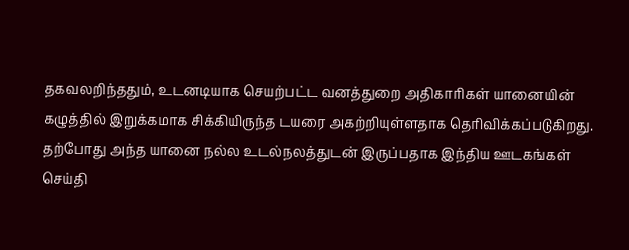தகவலறிந்ததும், உடனடியாக செயற்பட்ட வனத்துறை அதிகாரிகள் யானையின் கழுத்தில் இறுக்கமாக சிக்கியிருந்த டயரை அகற்றியுள்ளதாக தெரிவிக்கப்படுகிறது. தற்போது அந்த யானை நல்ல உடல்நலத்துடன் இருப்பதாக இந்திய ஊடகங்கள் செய்தி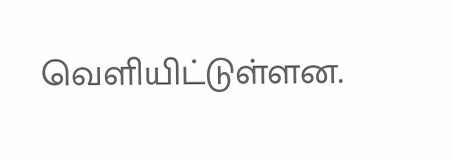வெளியிட்டுள்ளன.